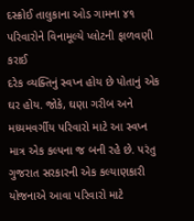દસ્ક્રોઈ તાલુકાના ઓડ ગામના ૪૧ પરિવારોને વિનામૂલ્યે પ્લોટની ફાળવણી કરાઈ
દરેક વ્યક્તિનું સ્વપ્ન હોય છે પોતાનું એક ઘર હોય. જોકે, ઘણા ગરીબ અને મધ્યમવર્ગીય પરિવારો માટે આ સ્વપ્ન માત્ર એક કલ્પના જ બની રહે છે. પરંતુ ગુજરાત સરકારની એક કલ્યાણકારી યોજનાએ આવા પરિવારો માટે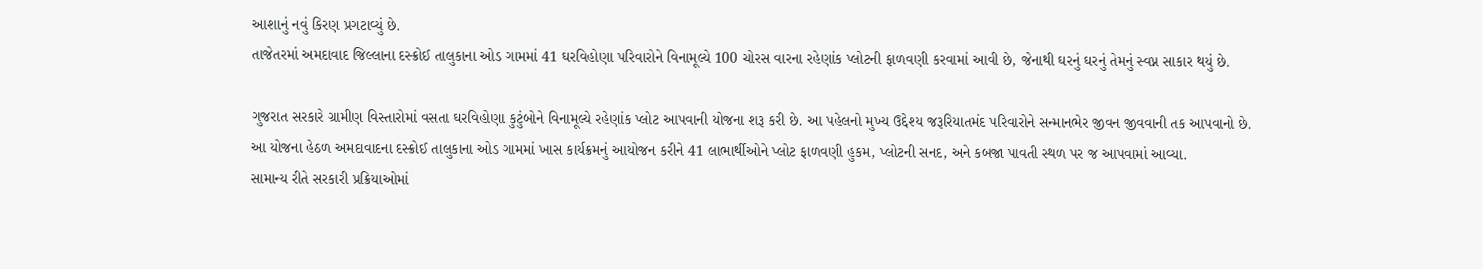આશાનું નવું કિરણ પ્રગટાવ્યું છે.
તાજેતરમાં અમદાવાદ જિલ્લાના દસ્ક્રોઈ તાલુકાના ઓડ ગામમાં 41 ઘરવિહોણા પરિવારોને વિનામૂલ્યે 100 ચોરસ વારના રહેણાંક પ્લોટની ફાળવણી કરવામાં આવી છે, જેનાથી ઘરનું ઘરનું તેમનું સ્વપ્ન સાકાર થયું છે.

ગુજરાત સરકારે ગ્રામીણ વિસ્તારોમાં વસતા ઘરવિહોણા કુટુંબોને વિનામૂલ્યે રહેણાંક પ્લોટ આપવાની યોજના શરૂ કરી છે. આ પહેલનો મુખ્ય ઉદ્દેશ્ય જરૂરિયાતમંદ પરિવારોને સન્માનભેર જીવન જીવવાની તક આપવાનો છે.
આ યોજના હેઠળ અમદાવાદના દસ્ક્રોઈ તાલુકાના ઓડ ગામમાં ખાસ કાર્યક્રમનું આયોજન કરીને 41 લાભાર્થીઓને પ્લોટ ફાળવણી હુકમ, પ્લોટની સનદ, અને કબજા પાવતી સ્થળ પર જ આપવામાં આવ્યા.
સામાન્ય રીતે સરકારી પ્રક્રિયાઓમાં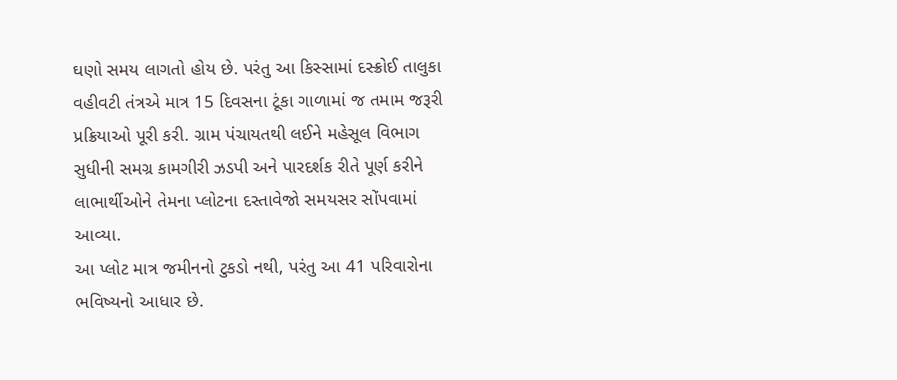ઘણો સમય લાગતો હોય છે. પરંતુ આ કિસ્સામાં દસ્ક્રોઈ તાલુકા વહીવટી તંત્રએ માત્ર 15 દિવસના ટૂંકા ગાળામાં જ તમામ જરૂરી પ્રક્રિયાઓ પૂરી કરી. ગ્રામ પંચાયતથી લઈને મહેસૂલ વિભાગ સુધીની સમગ્ર કામગીરી ઝડપી અને પારદર્શક રીતે પૂર્ણ કરીને લાભાર્થીઓને તેમના પ્લોટના દસ્તાવેજો સમયસર સોંપવામાં આવ્યા.
આ પ્લોટ માત્ર જમીનનો ટુકડો નથી, પરંતુ આ 41 પરિવારોના ભવિષ્યનો આધાર છે.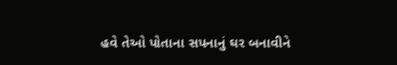હવે તેઓ પોતાના સપનાનું ઘર બનાવીને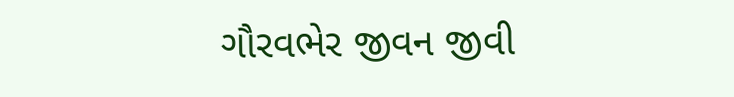ગૌરવભેર જીવન જીવી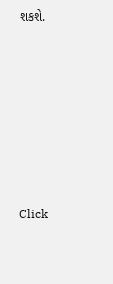શકશે.












Click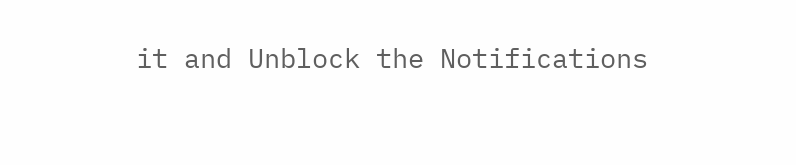it and Unblock the Notifications